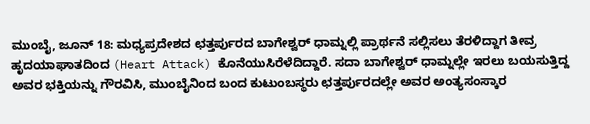ಮುಂಬೈ, ಜೂನ್ 18: ಮಧ್ಯಪ್ರದೇಶದ ಛತ್ತರ್ಪುರದ ಬಾಗೇಶ್ವರ್ ಧಾಮ್ನಲ್ಲಿ ಪ್ರಾರ್ಥನೆ ಸಲ್ಲಿಸಲು ತೆರಳಿದ್ದಾಗ ತೀವ್ರ ಹೃದಯಾಘಾತದಿಂದ (Heart Attack) ಕೊನೆಯುಸಿರೆಳೆದಿದ್ದಾರೆ. ಸದಾ ಬಾಗೇಶ್ವರ್ ಧಾಮ್ನಲ್ಲೇ ಇರಲು ಬಯಸುತ್ತಿದ್ದ ಅವರ ಭಕ್ತಿಯನ್ನು ಗೌರವಿಸಿ, ಮುಂಬೈನಿಂದ ಬಂದ ಕುಟುಂಬಸ್ಥರು ಛತ್ತರ್ಪುರದಲ್ಲೇ ಅವರ ಅಂತ್ಯಸಂಸ್ಕಾರ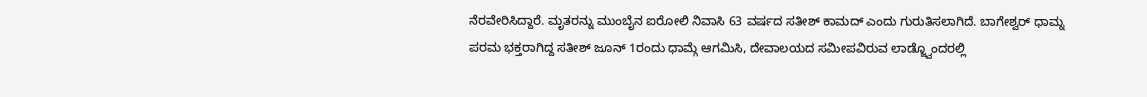ನೆರವೇರಿಸಿದ್ದಾರೆ. ಮೃತರನ್ನು ಮುಂಬೈನ ಐರೋಲಿ ನಿವಾಸಿ 63 ವರ್ಷದ ಸತೀಶ್ ಕಾಮದ್ ಎಂದು ಗುರುತಿಸಲಾಗಿದೆ. ಬಾಗೇಶ್ವರ್ ಧಾಮ್ನ ಪರಮ ಭಕ್ತರಾಗಿದ್ದ ಸತೀಶ್ ಜೂನ್ 1ರಂದು ಧಾಮ್ಗೆ ಆಗಮಿಸಿ, ದೇವಾಲಯದ ಸಮೀಪವಿರುವ ಲಾಡ್ಜ್ವೊಂದರಲ್ಲಿ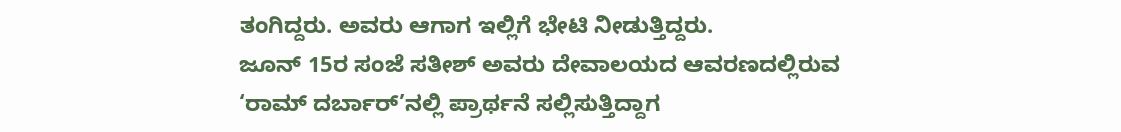ತಂಗಿದ್ದರು. ಅವರು ಆಗಾಗ ಇಲ್ಲಿಗೆ ಭೇಟಿ ನೀಡುತ್ತಿದ್ದರು.
ಜೂನ್ 15ರ ಸಂಜೆ ಸತೀಶ್ ಅವರು ದೇವಾಲಯದ ಆವರಣದಲ್ಲಿರುವ ‘ರಾಮ್ ದರ್ಬಾರ್’ನಲ್ಲಿ ಪ್ರಾರ್ಥನೆ ಸಲ್ಲಿಸುತ್ತಿದ್ದಾಗ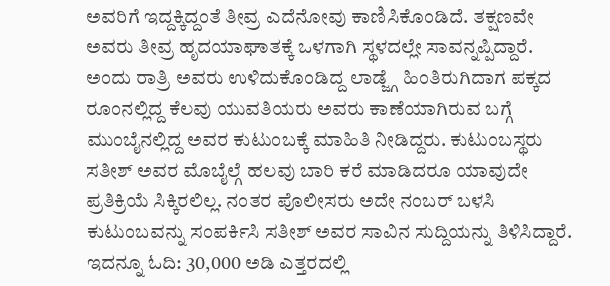ಅವರಿಗೆ ಇದ್ದಕ್ಕಿದ್ದಂತೆ ತೀವ್ರ ಎದೆನೋವು ಕಾಣಿಸಿಕೊಂಡಿದೆ. ತಕ್ಷಣವೇ ಅವರು ತೀವ್ರ ಹೃದಯಾಘಾತಕ್ಕೆ ಒಳಗಾಗಿ ಸ್ಥಳದಲ್ಲೇ ಸಾವನ್ನಪ್ಪಿದ್ದಾರೆ. ಅಂದು ರಾತ್ರಿ ಅವರು ಉಳಿದುಕೊಂಡಿದ್ದ ಲಾಡ್ಜ್ಗೆ ಹಿಂತಿರುಗಿದಾಗ ಪಕ್ಕದ ರೂಂನಲ್ಲಿದ್ದ ಕೆಲವು ಯುವತಿಯರು ಅವರು ಕಾಣೆಯಾಗಿರುವ ಬಗ್ಗೆ ಮುಂಬೈನಲ್ಲಿದ್ದ ಅವರ ಕುಟುಂಬಕ್ಕೆ ಮಾಹಿತಿ ನೀಡಿದ್ದರು. ಕುಟುಂಬಸ್ಥರು ಸತೀಶ್ ಅವರ ಮೊಬೈಲ್ಗೆ ಹಲವು ಬಾರಿ ಕರೆ ಮಾಡಿದರೂ ಯಾವುದೇ ಪ್ರತಿಕ್ರಿಯೆ ಸಿಕ್ಕಿರಲಿಲ್ಲ. ನಂತರ ಪೊಲೀಸರು ಅದೇ ನಂಬರ್ ಬಳಸಿ ಕುಟುಂಬವನ್ನು ಸಂಪರ್ಕಿಸಿ ಸತೀಶ್ ಅವರ ಸಾವಿನ ಸುದ್ದಿಯನ್ನು ತಿಳಿಸಿದ್ದಾರೆ.
ಇದನ್ನೂ ಓದಿ: 30,000 ಅಡಿ ಎತ್ತರದಲ್ಲಿ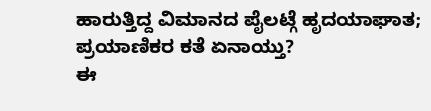ಹಾರುತ್ತಿದ್ದ ವಿಮಾನದ ಪೈಲಟ್ಗೆ ಹೃದಯಾಘಾತ; ಪ್ರಯಾಣಿಕರ ಕತೆ ಏನಾಯ್ತು?
ಈ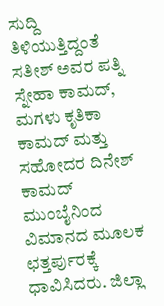ಸುದ್ದಿ ತಿಳಿಯುತ್ತಿದ್ದಂತೆ ಸತೀಶ್ ಅವರ ಪತ್ನಿ ಸ್ನೇಹಾ ಕಾಮದ್, ಮಗಳು ಕೃತಿಕಾ ಕಾಮದ್ ಮತ್ತು ಸಹೋದರ ದಿನೇಶ್ ಕಾಮದ್ ಮುಂಬೈನಿಂದ ವಿಮಾನದ ಮೂಲಕ ಛತ್ತರ್ಪುರಕ್ಕೆ ಧಾವಿಸಿದರು. ಜಿಲ್ಲಾ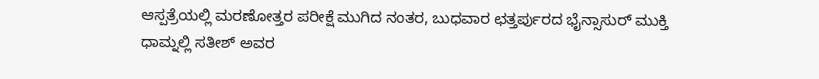ಆಸ್ಪತ್ರೆಯಲ್ಲಿ ಮರಣೋತ್ತರ ಪರೀಕ್ಷೆ ಮುಗಿದ ನಂತರ, ಬುಧವಾರ ಛತ್ತರ್ಪುರದ ಭೈನ್ಸಾಸುರ್ ಮುಕ್ತಿ ಧಾಮ್ನಲ್ಲಿ ಸತೀಶ್ ಅವರ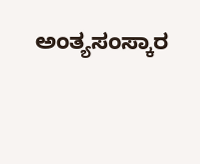ಅಂತ್ಯಸಂಸ್ಕಾರ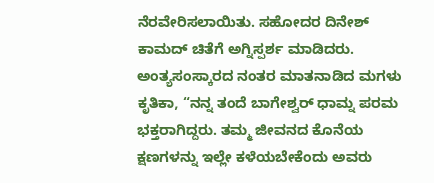ನೆರವೇರಿಸಲಾಯಿತು. ಸಹೋದರ ದಿನೇಶ್ ಕಾಮದ್ ಚಿತೆಗೆ ಅಗ್ನಿಸ್ಪರ್ಶ ಮಾಡಿದರು.
ಅಂತ್ಯಸಂಸ್ಕಾರದ ನಂತರ ಮಾತನಾಡಿದ ಮಗಳು ಕೃತಿಕಾ, “ನನ್ನ ತಂದೆ ಬಾಗೇಶ್ವರ್ ಧಾಮ್ನ ಪರಮ ಭಕ್ತರಾಗಿದ್ದರು. ತಮ್ಮ ಜೀವನದ ಕೊನೆಯ ಕ್ಷಣಗಳನ್ನು ಇಲ್ಲೇ ಕಳೆಯಬೇಕೆಂದು ಅವರು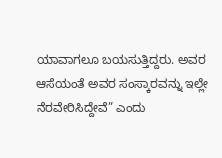ಯಾವಾಗಲೂ ಬಯಸುತ್ತಿದ್ದರು. ಅವರ ಆಸೆಯಂತೆ ಅವರ ಸಂಸ್ಕಾರವನ್ನು ಇಲ್ಲೇ ನೆರವೇರಿಸಿದ್ದೇವೆ” ಎಂದು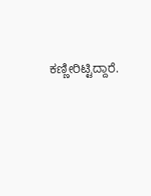ಕಣ್ಣೀರಿಟ್ಟಿದ್ದಾರೆ.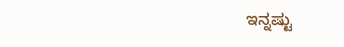ಇನ್ನಷ್ಟು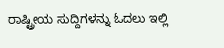ರಾಷ್ಟ್ರೀಯ ಸುದ್ದಿಗಳನ್ನು ಓದಲು ಇಲ್ಲಿ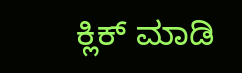ಕ್ಲಿಕ್ ಮಾಡಿ